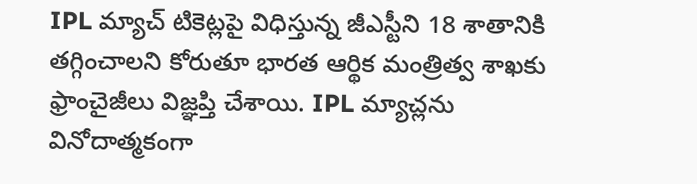IPL మ్యాచ్ టికెట్లపై విధిస్తున్న జీఎస్టీని 18 శాతానికి తగ్గించాలని కోరుతూ భారత ఆర్థిక మంత్రిత్వ శాఖకు ఫ్రాంచైజీలు విజ్ఞప్తి చేశాయి. IPL మ్యాచ్లను వినోదాత్మకంగా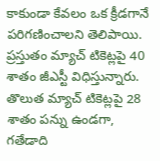కాకుండా కేవలం ఒక క్రీడగానే పరిగణించాలని తెలిపాయి. ప్రస్తుతం మ్యాచ్ టికెట్లపై 40 శాతం జీఎస్టీ విధిస్తున్నారు. తొలుత మ్యాచ్ టికెట్లపై 28 శాతం పన్ను ఉండగా, గతేడాది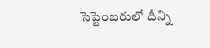సెప్టెంబరులో దీన్ని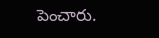పెంచారు.